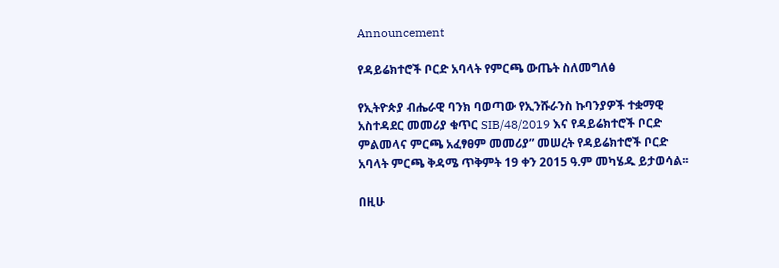Announcement

የዳይሬክተሮች ቦርድ አባላት የምርጫ ውጤት ስለመግለፅ

የኢትዮጵያ ብሔራዊ ባንክ ባወጣው የኢንሹራንስ ኩባንያዎች ተቋማዊ አስተዳደር መመሪያ ቁጥር SIB/48/2019 እና የዳይሬክተሮች ቦርድ ምልመላና ምርጫ አፈፃፀም መመሪያ” መሠረት የዳይሬክተሮች ቦርድ አባላት ምርጫ ቅዳሜ ጥቅምት 19 ቀን 2015 ዓ.ም መካሄዱ ይታወሳል፡፡

በዚሁ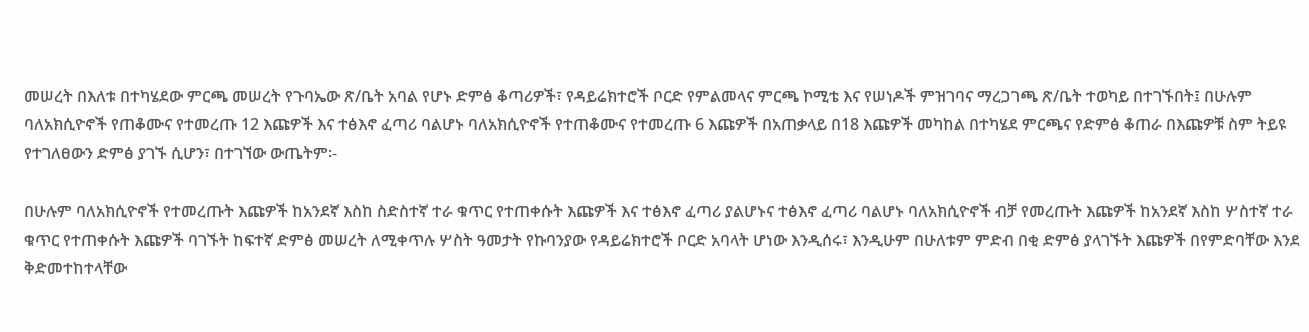መሠረት በእለቱ በተካሄደው ምርጫ መሠረት የጉባኤው ጽ/ቤት አባል የሆኑ ድምፅ ቆጣሪዎች፣ የዳይሬክተሮች ቦርድ የምልመላና ምርጫ ኮሚቴ እና የሠነዶች ምዝገባና ማረጋገጫ ጽ/ቤት ተወካይ በተገኙበት፤ በሁሉም ባለአክሲዮኖች የጠቆሙና የተመረጡ 12 እጩዎች እና ተፅእኖ ፈጣሪ ባልሆኑ ባለአክሲዮኖች የተጠቆሙና የተመረጡ 6 እጩዎች በአጠቃላይ በ18 እጩዎች መካከል በተካሄደ ምርጫና የድምፅ ቆጠራ በእጩዎቹ ስም ትይዩ የተገለፀውን ድምፅ ያገኙ ሲሆን፣ በተገኘው ውጤትም፡-

በሁሉም ባለአክሲዮኖች የተመረጡት እጩዎች ከአንደኛ እስከ ስድስተኛ ተራ ቁጥር የተጠቀሱት እጩዎች እና ተፅእኖ ፈጣሪ ያልሆኑና ተፅእኖ ፈጣሪ ባልሆኑ ባለአክሲዮኖች ብቻ የመረጡት እጩዎች ከአንደኛ እስከ ሦስተኛ ተራ ቁጥር የተጠቀሱት እጩዎች ባገኙት ከፍተኛ ድምፅ መሠረት ለሚቀጥሉ ሦስት ዓመታት የኩባንያው የዳይሬክተሮች ቦርድ አባላት ሆነው እንዲሰሩ፣ እንዲሁም በሁለቱም ምድብ በቂ ድምፅ ያላገኙት እጩዎች በየምድባቸው እንደ ቅድመተከተላቸው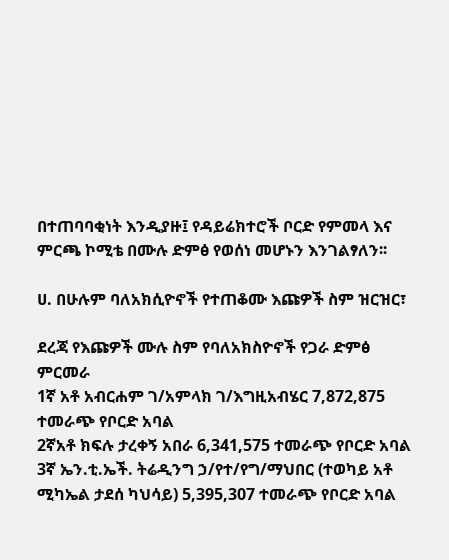በተጠባባቂነት እንዲያዙ፤ የዳይሬክተሮች ቦርድ የምመላ እና ምርጫ ኮሚቴ በሙሉ ድምፅ የወሰነ መሆኑን እንገልፃለን፡፡

ሀ. በሁሉም ባለአክሲዮኖች የተጠቆሙ እጩዎች ስም ዝርዝር፣

ደረጃ የእጩዎች ሙሉ ስም የባለአክስዮኖች የጋራ ድምፅ ምርመራ
1ኛ አቶ አብርሐም ገ/አምላክ ገ/እግዚአብሄር 7,872,875 ተመራጭ የቦርድ አባል
2ኛአቶ ክፍሉ ታረቀኝ አበራ 6,341,575 ተመራጭ የቦርድ አባል
3ኛ ኤን.ቲ.ኤች. ትሬዲንግ ኃ/የተ/የግ/ማህበር (ተወካይ አቶ ሚካኤል ታደሰ ካህሳይ) 5,395,307 ተመራጭ የቦርድ አባል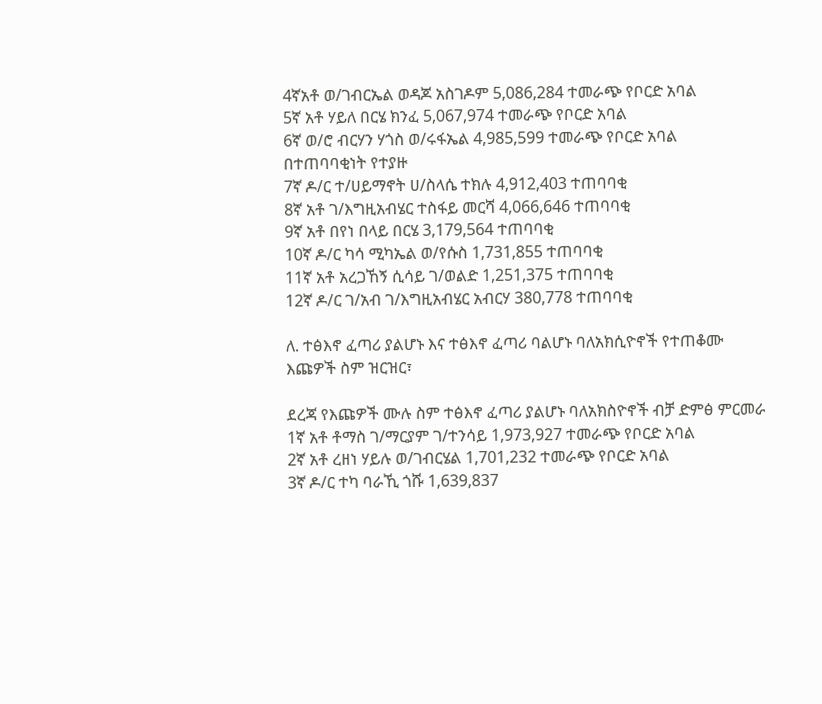4ኛአቶ ወ/ገብርኤል ወዳጆ አስገዶም 5,086,284 ተመራጭ የቦርድ አባል
5ኛ አቶ ሃይለ በርሄ ክንፈ 5,067,974 ተመራጭ የቦርድ አባል
6ኛ ወ/ሮ ብርሃን ሃጎስ ወ/ሩፋኤል 4,985,599 ተመራጭ የቦርድ አባል
በተጠባባቂነት የተያዙ
7ኛ ዶ/ር ተ/ሀይማኖት ሀ/ስላሴ ተክሉ 4,912,403 ተጠባባቂ
8ኛ አቶ ገ/እግዚአብሄር ተስፋይ መርሻ 4,066,646 ተጠባባቂ
9ኛ አቶ በየነ በላይ በርሄ 3,179,564 ተጠባባቂ
10ኛ ዶ/ር ካሳ ሚካኤል ወ/የሱስ 1,731,855 ተጠባባቂ
11ኛ አቶ አረጋኸኝ ሲሳይ ገ/ወልድ 1,251,375 ተጠባባቂ
12ኛ ዶ/ር ገ/አብ ገ/እግዚአብሄር አብርሃ 380,778 ተጠባባቂ

ለ. ተፅእኖ ፈጣሪ ያልሆኑ እና ተፅእኖ ፈጣሪ ባልሆኑ ባለአክሲዮኖች የተጠቆሙ እጩዎች ስም ዝርዝር፣

ደረጃ የእጩዎች ሙሉ ስም ተፅእኖ ፈጣሪ ያልሆኑ ባለአክስዮኖች ብቻ ድምፅ ምርመራ
1ኛ አቶ ቶማስ ገ/ማርያም ገ/ተንሳይ 1,973,927 ተመራጭ የቦርድ አባል
2ኛ አቶ ረዘነ ሃይሉ ወ/ገብርሄል 1,701,232 ተመራጭ የቦርድ አባል
3ኛ ዶ/ር ተካ ባራኺ ጎሹ 1,639,837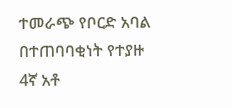ተመራጭ የቦርድ አባል
በተጠባባቂነት የተያዙ
4ኛ አቶ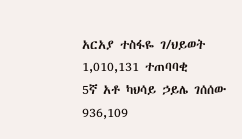አርአያ ተስፋዬ ገ/ህይወት 1,010,131 ተጠባባቂ
5ኛ አቶ ካህሳይ ኃይሌ ገሰሰው 936,109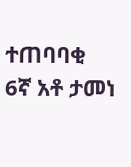ተጠባባቂ
6ኛ አቶ ታመነ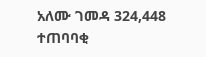አለሙ ገመዳ 324,448 ተጠባባቂ